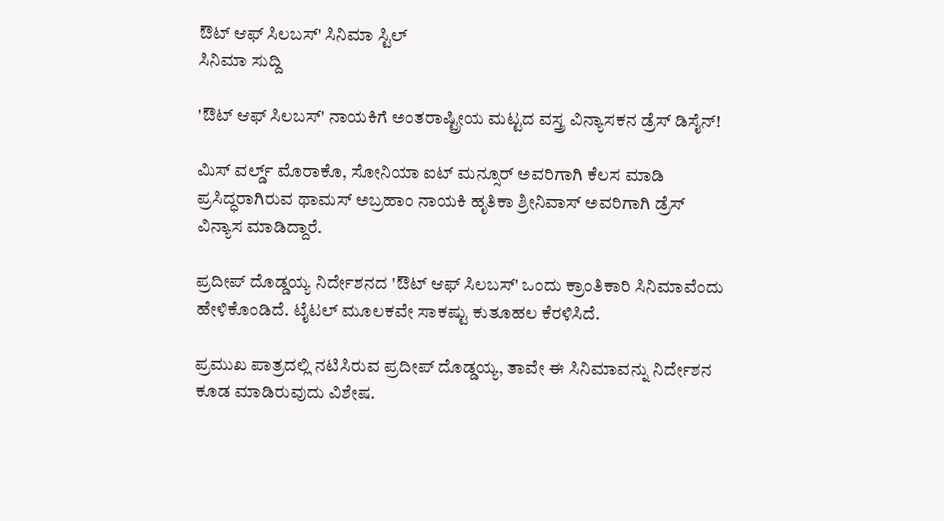ಔಟ್ ಆಫ್ ಸಿಲಬಸ್' ಸಿನಿಮಾ ಸ್ಟಿಲ್
ಸಿನಿಮಾ ಸುದ್ದಿ

'ಔಟ್ ಆಫ್ ಸಿಲಬಸ್' ನಾಯಕಿಗೆ ಅಂತರಾಷ್ಟ್ರೀಯ ಮಟ್ಟದ ವಸ್ತ್ರ ವಿನ್ಯಾಸಕನ ಡ್ರೆಸ್ ಡಿಸೈನ್!

ಮಿಸ್ ವರ್ಲ್ಡ್ ಮೊರಾಕೊ, ಸೋನಿಯಾ ಐಟ್ ಮನ್ಸೂರ್ ಅವರಿಗಾಗಿ ಕೆಲಸ ಮಾಡಿ ಪ್ರಸಿದ್ಧರಾಗಿರುವ ಥಾಮಸ್ ಅಬ್ರಹಾಂ ನಾಯಕಿ ಹೃತಿಕಾ ಶ್ರೀನಿವಾಸ್ ಅವರಿಗಾಗಿ ಡ್ರೆಸ್ ವಿನ್ಯಾಸ ಮಾಡಿದ್ದಾರೆ.

ಪ್ರದೀಪ್ ದೊಡ್ಡಯ್ಯ ನಿರ್ದೇಶನದ 'ಔಟ್ ಆಫ್ ಸಿಲಬಸ್' ಒಂದು ಕ್ರಾಂತಿಕಾರಿ ಸಿನಿಮಾವೆಂದು ಹೇಳಿಕೊಂಡಿದೆ. ಟೈಟಲ್ ಮೂಲಕವೇ ಸಾಕಷ್ಟು ಕುತೂಹಲ ಕೆರಳಿಸಿದೆ.

ಪ್ರಮುಖ ಪಾತ್ರದಲ್ಲಿ ನಟಿಸಿರುವ ಪ್ರದೀಪ್ ದೊಡ್ಡಯ್ಯ, ತಾವೇ ಈ ಸಿನಿಮಾವನ್ನು ನಿರ್ದೇಶನ ಕೂಡ ಮಾಡಿರುವುದು ವಿಶೇಷ.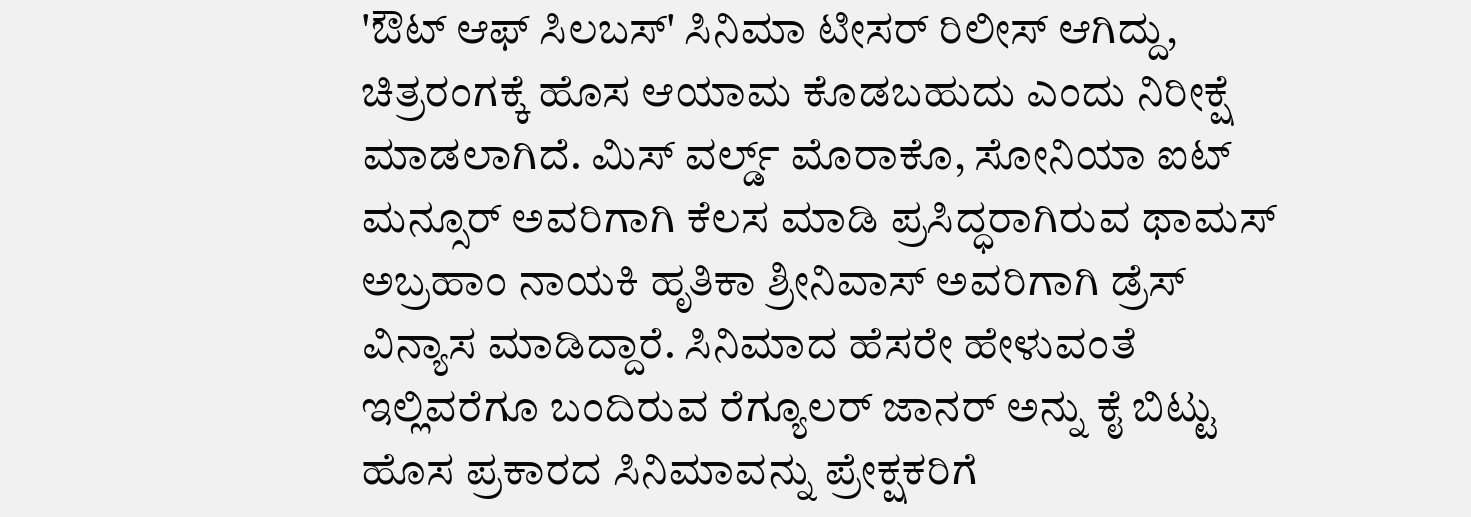'ಔಟ್ ಆಫ್ ಸಿಲಬಸ್' ಸಿನಿಮಾ ಟೀಸರ್ ರಿಲೀಸ್ ಆಗಿದ್ದು, ಚಿತ್ರರಂಗಕ್ಕೆ ಹೊಸ ಆಯಾಮ ಕೊಡಬಹುದು ಎಂದು ನಿರೀಕ್ಷೆ ಮಾಡಲಾಗಿದೆ. ಮಿಸ್ ವರ್ಲ್ಡ್ ಮೊರಾಕೊ, ಸೋನಿಯಾ ಐಟ್ ಮನ್ಸೂರ್ ಅವರಿಗಾಗಿ ಕೆಲಸ ಮಾಡಿ ಪ್ರಸಿದ್ಧರಾಗಿರುವ ಥಾಮಸ್ ಅಬ್ರಹಾಂ ನಾಯಕಿ ಹೃತಿಕಾ ಶ್ರೀನಿವಾಸ್ ಅವರಿಗಾಗಿ ಡ್ರೆಸ್ ವಿನ್ಯಾಸ ಮಾಡಿದ್ದಾರೆ. ಸಿನಿಮಾದ ಹೆಸರೇ ಹೇಳುವಂತೆ ಇಲ್ಲಿವರೆಗೂ ಬಂದಿರುವ ರೆಗ್ಯೂಲರ್ ಜಾನರ್‌ ಅನ್ನು ಕೈ ಬಿಟ್ಟು ಹೊಸ ಪ್ರಕಾರದ ಸಿನಿಮಾವನ್ನು ಪ್ರೇಕ್ಷಕರಿಗೆ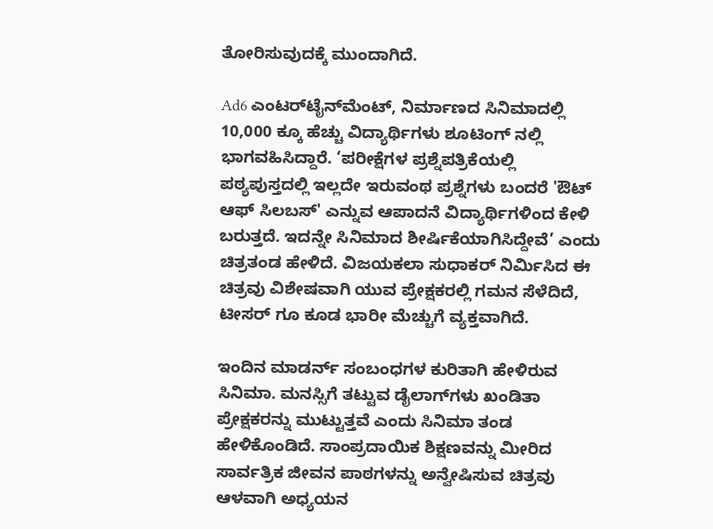ತೋರಿಸುವುದಕ್ಕೆ ಮುಂದಾಗಿದೆ.

Ad6 ಎಂಟರ್‌ಟೈನ್‌ಮೆಂಟ್, ನಿರ್ಮಾಣದ ಸಿನಿಮಾದಲ್ಲಿ 10,000 ಕ್ಕೂ ಹೆಚ್ಚು ವಿದ್ಯಾರ್ಥಿಗಳು ಶೂಟಿಂಗ್ ನಲ್ಲಿ ಭಾಗವಹಿಸಿದ್ದಾರೆ. ‘ಪರೀಕ್ಷೆಗಳ ಪ್ರಶ್ನೆಪತ್ರಿಕೆಯಲ್ಲಿ ಪಠ್ಯಪುಸ್ತದಲ್ಲಿ ಇಲ್ಲದೇ ಇರುವಂಥ ಪ್ರಶ್ನೆಗಳು ಬಂದರೆ 'ಔಟ್ ಆಫ್ ಸಿಲಬಸ್' ಎನ್ನುವ ಆಪಾದನೆ ವಿದ್ಯಾರ್ಥಿಗಳಿಂದ ಕೇಳಿ ಬರುತ್ತದೆ. ಇದನ್ನೇ ಸಿನಿಮಾದ ಶೀರ್ಷಿಕೆಯಾಗಿಸಿದ್ದೇವೆ’ ಎಂದು ಚಿತ್ರತಂಡ ಹೇಳಿದೆ. ವಿಜಯಕಲಾ ಸುಧಾಕರ್ ನಿರ್ಮಿಸಿದ ಈ ಚಿತ್ರವು ವಿಶೇಷವಾಗಿ ಯುವ ಪ್ರೇಕ್ಷಕರಲ್ಲಿ ಗಮನ ಸೆಳೆದಿದೆ, ಟೀಸರ್ ಗೂ ಕೂಡ ಭಾರೀ ಮೆಚ್ಚುಗೆ ವ್ಯಕ್ತವಾಗಿದೆ.

ಇಂದಿನ ಮಾಡರ್ನ್ ಸಂಬಂಧಗಳ ಕುರಿತಾಗಿ ಹೇಳಿರುವ ಸಿನಿಮಾ. ಮನಸ್ಸಿಗೆ ತಟ್ಟುವ ಡೈಲಾಗ್‌ಗಳು ಖಂಡಿತಾ ಪ್ರೇಕ್ಷಕರನ್ನು ಮುಟ್ಟುತ್ತವೆ ಎಂದು ಸಿನಿಮಾ ತಂಡ ಹೇಳಿಕೊಂಡಿದೆ. ಸಾಂಪ್ರದಾಯಿಕ ಶಿಕ್ಷಣವನ್ನು ಮೀರಿದ ಸಾರ್ವತ್ರಿಕ ಜೀವನ ಪಾಠಗಳನ್ನು ಅನ್ವೇಷಿಸುವ ಚಿತ್ರವು ಆಳವಾಗಿ ಅಧ್ಯಯನ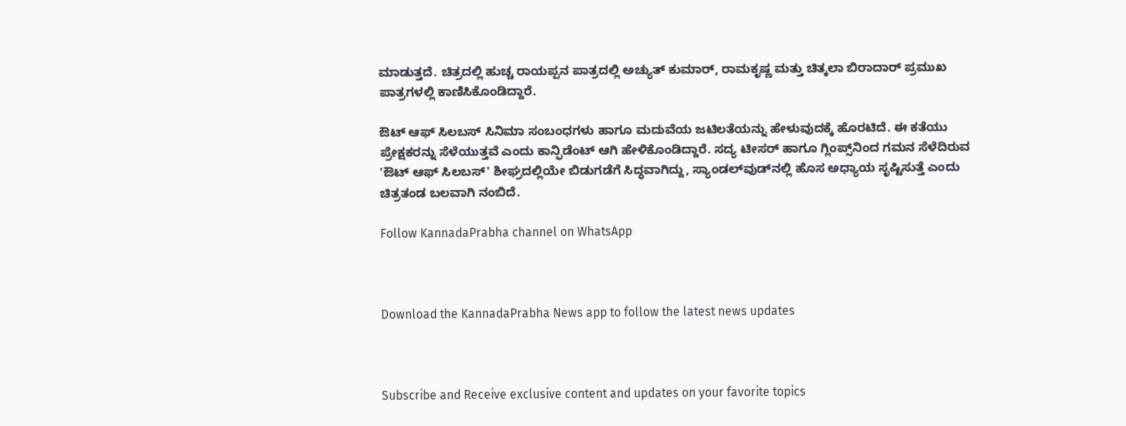ಮಾಡುತ್ತದೆ. ಚಿತ್ರದಲ್ಲಿ ಹುಚ್ಚ ರಾಯಪ್ಪನ ಪಾತ್ರದಲ್ಲಿ ಅಚ್ಯುತ್ ಕುಮಾರ್, ರಾಮಕೃಷ್ಣ ಮತ್ತು ಚಿತ್ಕಲಾ ಬಿರಾದಾರ್ ಪ್ರಮುಖ ಪಾತ್ರಗಳಲ್ಲಿ ಕಾಣಿಸಿಕೊಂಡಿದ್ದಾರೆ.

ಔಟ್ ಆಫ್ ಸಿಲಬಸ್ ಸಿನಿಮಾ ಸಂಬಂಧಗಳು ಹಾಗೂ ಮದುವೆಯ ಜಟಿಲತೆಯನ್ನು ಹೇಳುವುದಕ್ಕೆ ಹೊರಟಿದೆ. ಈ ಕತೆಯು ಪ್ರೇಕ್ಷಕರನ್ನು ಸೆಳೆಯುತ್ತವೆ ಎಂದು ಕಾನ್ಫಿಡೆಂಟ್ ಆಗಿ ಹೇಳಿಕೊಂಡಿದ್ದಾರೆ. ಸದ್ಯ ಟೀಸರ್ ಹಾಗೂ ಗ್ಲಿಂಪ್ಸ್‌ನಿಂದ ಗಮನ ಸೆಳೆದಿರುವ 'ಔಟ್ ಆಫ್ ಸಿಲಬಸ್' ಶೀಘ್ರದಲ್ಲಿಯೇ ಬಿಡುಗಡೆಗೆ ಸಿದ್ಧವಾಗಿದ್ದು, ಸ್ಯಾಂಡಲ್‌ವುಡ್‌ನಲ್ಲಿ ಹೊಸ ಅಧ್ಯಾಯ ಸೃಷ್ಟಿಸುತ್ತೆ ಎಂದು ಚಿತ್ರತಂಡ ಬಲವಾಗಿ ನಂಬಿದೆ.

Follow KannadaPrabha channel on WhatsApp



Download the KannadaPrabha News app to follow the latest news updates



Subscribe and Receive exclusive content and updates on your favorite topics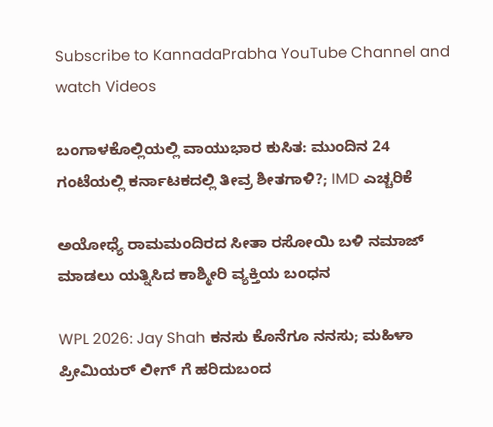Subscribe to KannadaPrabha YouTube Channel and watch Videos

ಬಂಗಾಳಕೊಲ್ಲಿಯಲ್ಲಿ ವಾಯುಭಾರ ಕುಸಿತ: ಮುಂದಿನ 24 ಗಂಟೆಯಲ್ಲಿ ಕರ್ನಾಟಕದಲ್ಲಿ ತೀವ್ರ ಶೀತಗಾಳಿ?; IMD ಎಚ್ಚರಿಕೆ

ಅಯೋಧ್ಯೆ ರಾಮಮಂದಿರದ ಸೀತಾ ರಸೋಯಿ ಬಳಿ ನಮಾಜ್ ಮಾಡಲು ಯತ್ನಿಸಿದ ಕಾಶ್ಮೀರಿ ವ್ಯಕ್ತಿಯ ಬಂಧನ

WPL 2026: Jay Shah ಕನಸು ಕೊನೆಗೂ ನನಸು; ಮಹಿಳಾ ಪ್ರೀಮಿಯರ್ ಲೀಗ್ ಗೆ ಹರಿದುಬಂದ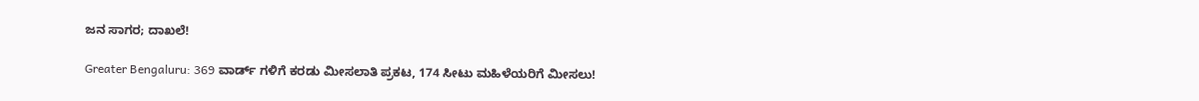ಜನ ಸಾಗರ; ದಾಖಲೆ!

Greater Bengaluru: 369 ವಾರ್ಡ್ ಗಳಿಗೆ ಕರಡು ಮೀಸಲಾತಿ ಪ್ರಕಟ, 174 ಸೀಟು ಮಹಿಳೆಯರಿಗೆ ಮೀಸಲು!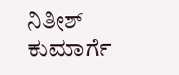ನಿತೀಶ್ ಕುಮಾರ್ಗೆ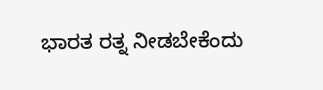ಭಾರತ ರತ್ನ ನೀಡಬೇಕೆಂದು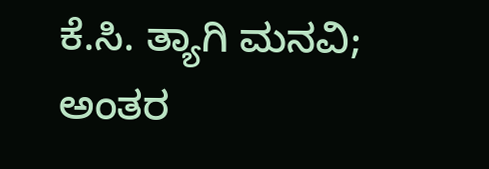ಕೆ.ಸಿ. ತ್ಯಾಗಿ ಮನವಿ; ಅಂತರ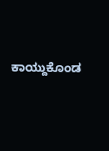ಕಾಯ್ದುಕೊಂಡ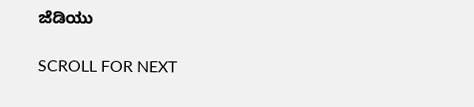ಜೆಡಿಯು

SCROLL FOR NEXT